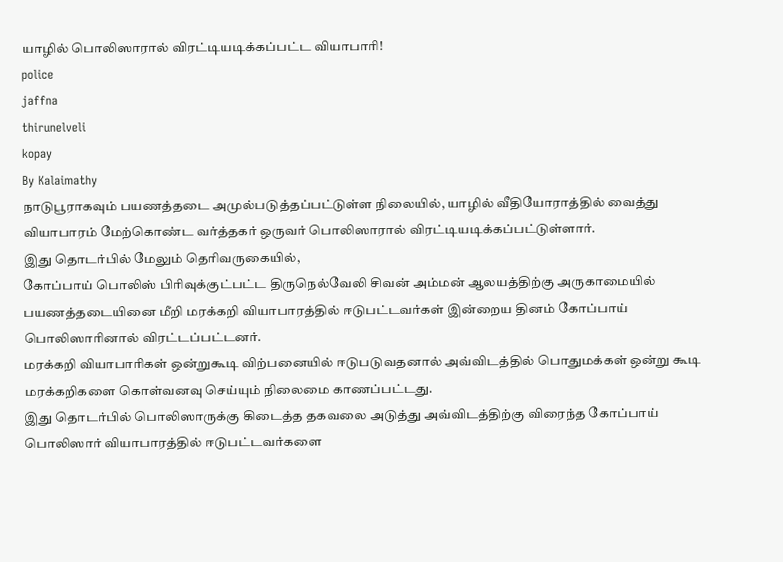யாழில் பொலிஸாரால் விரட்டியடிக்கப்பட்ட வியாபாரி!
police
jaffna
thirunelveli
kopay
By Kalaimathy
நாடுபூராகவும் பயணத்தடை அமுல்படுத்தப்பட்டுள்ள நிலையில், யாழில் வீதியோராத்தில் வைத்து வியாபாரம் மேற்கொண்ட வர்த்தகர் ஒருவர் பொலிஸாரால் விரட்டியடிக்கப்பட்டுள்ளார்.
இது தொடர்பில் மேலும் தெரிவருகையில்,
கோப்பாய் பொலிஸ் பிரிவுக்குட்பட்ட திருநெல்வேலி சிவன் அம்மன் ஆலயத்திற்கு அருகாமையில் பயணத்தடையினை மீறி மரக்கறி வியாபாரத்தில் ஈடுபட்டவர்கள் இன்றைய தினம் கோப்பாய் பொலிஸாரினால் விரட்டப்பட்டனர்.
மரக்கறி வியாபாரிகள் ஒன்றுகூடி விற்பனையில் ஈடுபடுவதனால் அவ்விடத்தில் பொதுமக்கள் ஒன்று கூடி மரக்கறிகளை கொள்வனவு செய்யும் நிலைமை காணப்பட்டது.
இது தொடர்பில் பொலிஸாருக்கு கிடைத்த தகவலை அடுத்து அவ்விடத்திற்கு விரைந்த கோப்பாய் பொலிஸார் வியாபாரத்தில் ஈடுபட்டவர்களை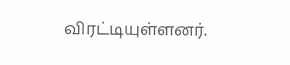விரட்டியுள்ளனர்.